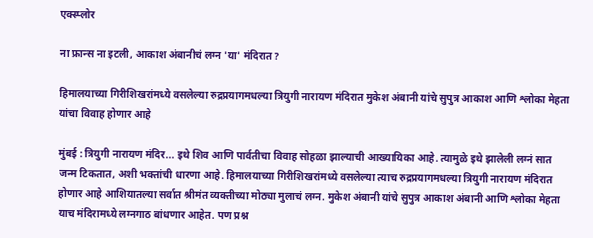एक्स्प्लोर

ना फ्रान्स ना इटली, आकाश अंबानीचं लग्न 'या' मंदिरात?

हिमालयाच्या गिरीशिखरांमध्ये वसलेल्या रुद्रप्रयागमधल्या त्रियुगी नारायण मंदिरात मुकेश अंबानी यांचे सुपुत्र आकाश आणि श्लोका मेहता यांचा विवाह होणार आहे

मुंबई : त्रियुगी नारायण मंदिर... इथे शिव आणि पार्वतीचा विवाह सोहळा झाल्याची आख्यायिका आहे. त्यामुळे इथे झालेली लग्नं सात जन्म टिकतात, अशी भक्तांची धारणा आहे. हिमालयाच्या गिरीशिखरांमध्ये वसलेल्या त्याच रुद्रप्रयागमधल्या त्रियुगी नारायण मंदिरात होणार आहे आशियातल्या सर्वात श्रीमंत व्यक्तीच्या मोठ्या मुलाचं लग्न. मुकेश अंबानी यांचे सुपुत्र आकाश अंबानी आणि श्लोका मेहता याच मंदिरामध्ये लग्नगाठ बांधणार आहेत. पण प्रश्न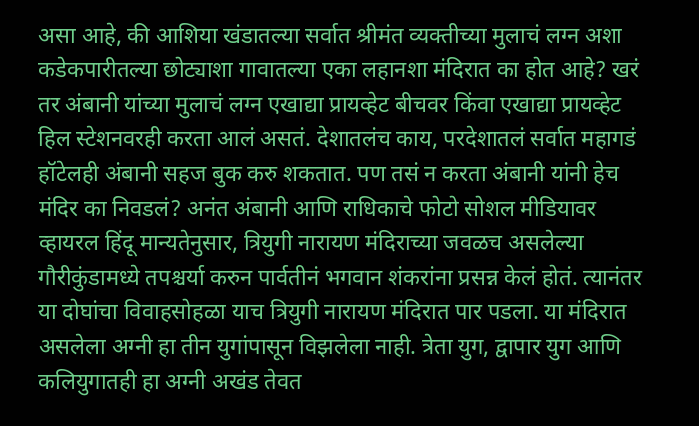असा आहे, की आशिया खंडातल्या सर्वात श्रीमंत व्यक्तीच्या मुलाचं लग्न अशा कडेकपारीतल्या छोट्याशा गावातल्या एका लहानशा मंदिरात का होत आहे? खरं तर अंबानी यांच्या मुलाचं लग्न एखाद्या प्रायव्हेट बीचवर किंवा एखाद्या प्रायव्हेट हिल स्टेशनवरही करता आलं असतं. देशातलंच काय, परदेशातलं सर्वात महागडं हॉटेलही अंबानी सहज बुक करु शकतात. पण तसं न करता अंबानी यांनी हेच मंदिर का निवडलं? अनंत अंबानी आणि राधिकाचे फोटो सोशल मीडियावर व्हायरल हिंदू मान्यतेनुसार, त्रियुगी नारायण मंदिराच्या जवळच असलेल्या गौरीकुंडामध्ये तपश्चर्या करुन पार्वतीनं भगवान शंकरांना प्रसन्न केलं होतं. त्यानंतर या दोघांचा विवाहसोहळा याच त्रियुगी नारायण मंदिरात पार पडला. या मंदिरात असलेला अग्नी हा तीन युगांपासून विझलेला नाही. त्रेता युग, द्वापार युग आणि कलियुगातही हा अग्नी अखंड तेवत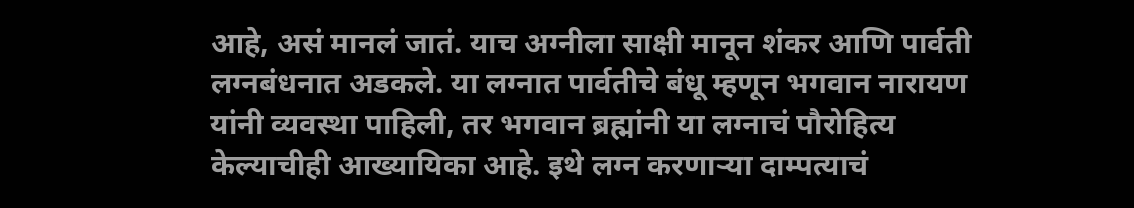आहे, असं मानलं जातं. याच अग्नीला साक्षी मानून शंकर आणि पार्वती लग्नबंधनात अडकले. या लग्नात पार्वतीचे बंधू म्हणून भगवान नारायण यांनी व्यवस्था पाहिली, तर भगवान ब्रह्मांनी या लग्नाचं पौरोहित्य केल्याचीही आख्यायिका आहे. इथे लग्न करणाऱ्या दाम्पत्याचं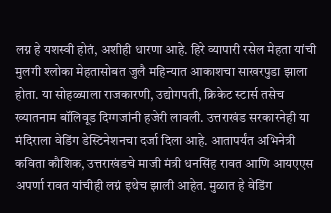लग्न हे यशस्वी होतं, अशीही धारणा आहे. हिरे व्यापारी रसेल मेहता यांची मुलगी श्लोका मेहतासोबत जुलै महिन्यात आकाशचा साखरपुडा झाला होता. या सोहळ्याला राजकारणी, उद्योगपती, क्रिकेट स्टार्स तसेच ख्यातनाम बॉलिवूड दिग्गजांनी हजेरी लावली. उत्तराखंड सरकारनेही या मंदिराला वेडिंग डेस्टिनेशनचा दर्जा दिला आहे. आतापर्यंत अभिनेत्री कविता कौशिक, उत्तराखंडचे माजी मंत्री धनसिंह रावत आणि आयएएस अपर्णा रावत यांचीही लग्नं इथेच झाली आहेत. मुळात हे वेडिंग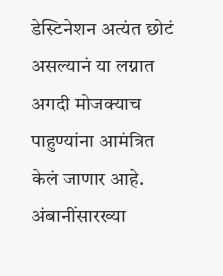डेस्टिनेशन अत्यंत छोटं असल्यानं या लग्नात अगदी मोजक्याच पाहुण्यांना आमंत्रित केलं जाणार आहे. अंबानींसारख्या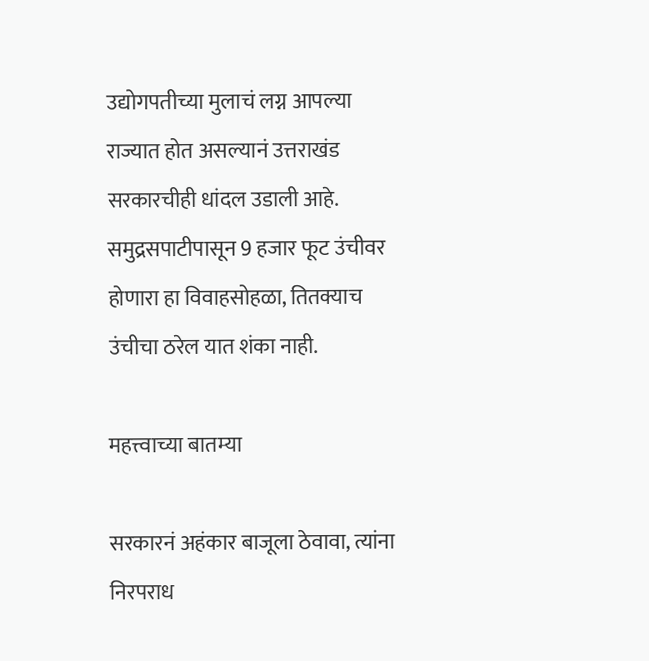उद्योगपतीच्या मुलाचं लग्न आपल्या राज्यात होत असल्यानं उत्तराखंड सरकारचीही धांदल उडाली आहे. समुद्रसपाटीपासून 9 हजार फूट उंचीवर होणारा हा विवाहसोहळा, तितक्याच उंचीचा ठरेल यात शंका नाही.

महत्त्वाच्या बातम्या

सरकारनं अहंकार बाजूला ठेवावा, त्यांना निरपराध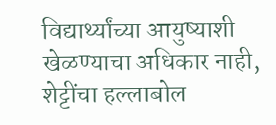विद्यार्थ्यांच्या आयुष्याशी खेळण्याचा अधिकार नाही, शेट्टींचा हल्लाबोल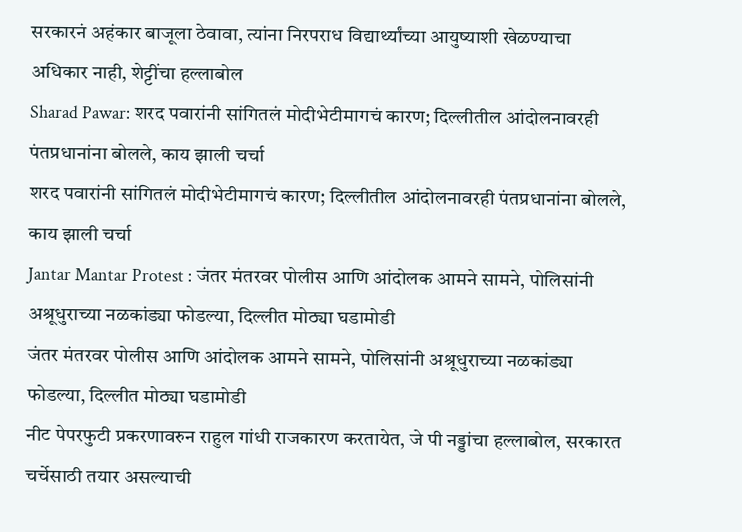सरकारनं अहंकार बाजूला ठेवावा, त्यांना निरपराध विद्यार्थ्यांच्या आयुष्याशी खेळण्याचा अधिकार नाही, शेट्टींचा हल्लाबोल
Sharad Pawar: शरद पवारांनी सांगितलं मोदीभेटीमागचं कारण; दिल्लीतील आंदोलनावरही पंतप्रधानांना बोलले, काय झाली चर्चा
शरद पवारांनी सांगितलं मोदीभेटीमागचं कारण; दिल्लीतील आंदोलनावरही पंतप्रधानांना बोलले, काय झाली चर्चा
Jantar Mantar Protest : जंतर मंतरवर पोलीस आणि आंदोलक आमने सामने, पोलिसांनी अश्रूधुराच्या नळकांड्या फोडल्या, दिल्लीत मोठ्या घडामोडी
जंतर मंतरवर पोलीस आणि आंदोलक आमने सामने, पोलिसांनी अश्रूधुराच्या नळकांड्या फोडल्या, दिल्लीत मोठ्या घडामोडी
नीट पेपरफुटी प्रकरणावरुन राहुल गांधी राजकारण करतायेत, जे पी नड्डांचा हल्लाबोल, सरकारत चर्चेसाठी तयार असल्याची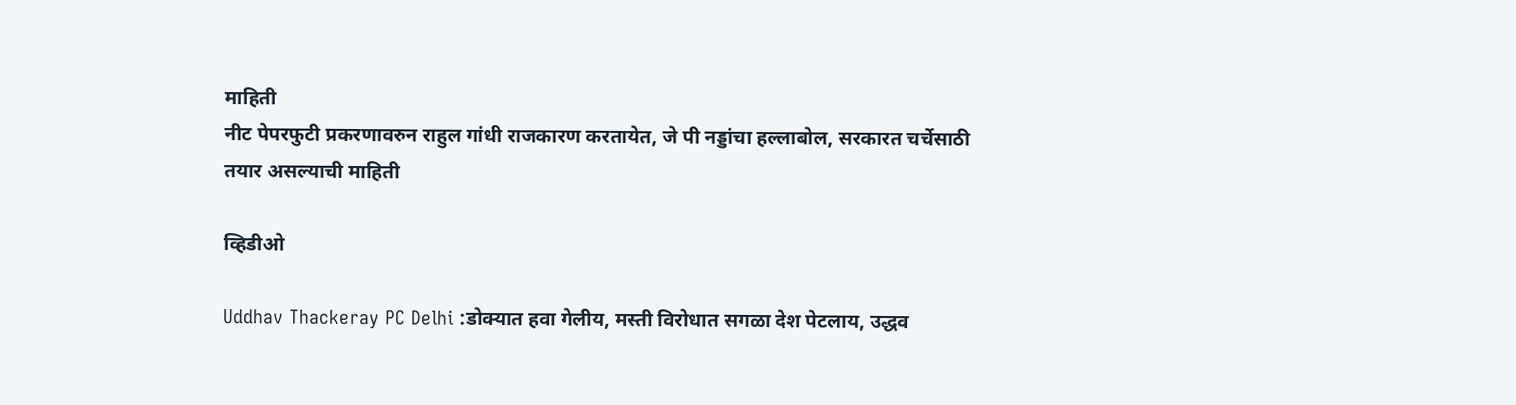माहिती
नीट पेपरफुटी प्रकरणावरुन राहुल गांधी राजकारण करतायेत, जे पी नड्डांचा हल्लाबोल, सरकारत चर्चेसाठी तयार असल्याची माहिती

व्हिडीओ

Uddhav Thackeray PC Delhi :डोक्यात हवा गेलीय, मस्ती विरोधात सगळा देश पेटलाय, उद्धव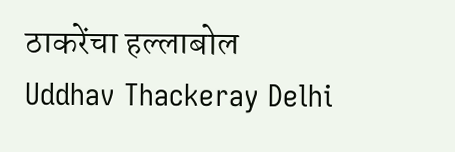ठाकरेंचा हल्लाबोल
Uddhav Thackeray Delhi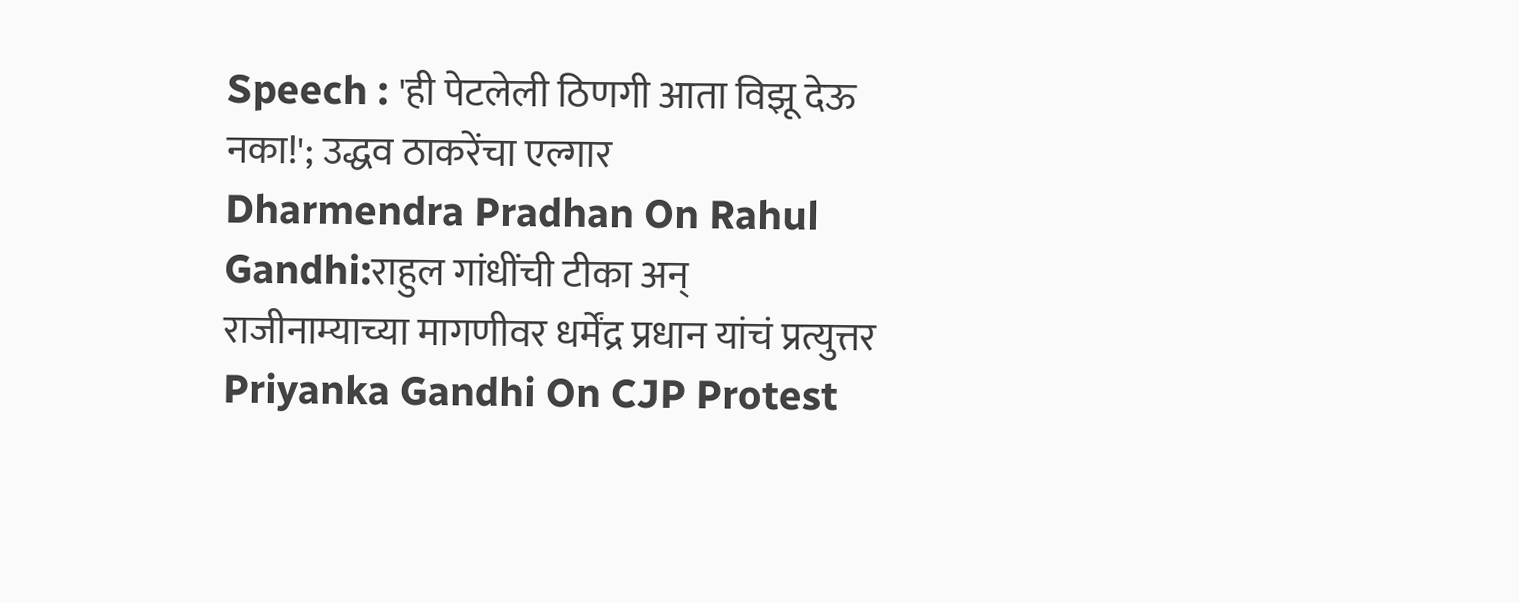Speech : 'ही पेटलेली ठिणगी आता विझू देऊ नका!'; उद्धव ठाकरेंचा एल्गार
Dharmendra Pradhan On Rahul Gandhi:राहुल गांधींची टीका अन् राजीनाम्याच्या मागणीवर धर्मेंद्र प्रधान यांचं प्रत्युत्तर
Priyanka Gandhi On CJP Protest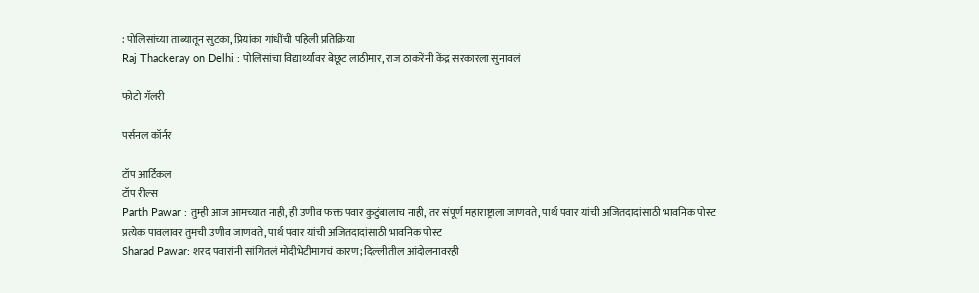: पोलिसांच्या ताब्यातून सुटका, प्रियांका गांधींची पहिली प्रतिक्रिया
Raj Thackeray on Delhi : पोलिसांचा विद्यार्थ्यांवर बेछूट लाठीमार, राज ठाकरेंनी केंद्र सरकारला सुनावलं

फोटो गॅलरी

पर्सनल कॉर्नर

टॉप आर्टिकल
टॉप रील्स
Parth Pawar : तुम्ही आज आमच्यात नाही, ही उणीव फक्त पवार कुटुंबालाच नाही, तर संपूर्ण महाराष्ट्राला जाणवते, पार्थ पवार यांची अजितदादांसाठी भावनिक पोस्ट
प्रत्येक पावलावर तुमची उणीव जाणवते, पार्थ पवार यांची अजितदादांसाठी भावनिक पोस्ट
Sharad Pawar: शरद पवारांनी सांगितलं मोदीभेटीमागचं कारण; दिल्लीतील आंदोलनावरही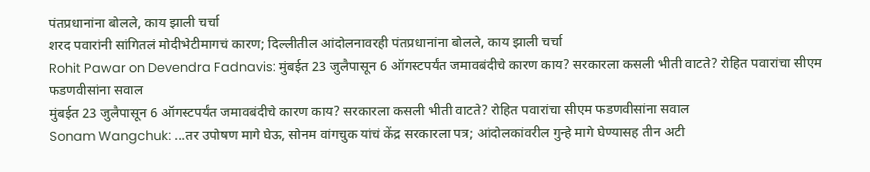पंतप्रधानांना बोलले, काय झाली चर्चा
शरद पवारांनी सांगितलं मोदीभेटीमागचं कारण; दिल्लीतील आंदोलनावरही पंतप्रधानांना बोलले, काय झाली चर्चा
Rohit Pawar on Devendra Fadnavis: मुंबईत 23 जुलैपासून 6 ऑगस्टपर्यंत जमावबंदीचे कारण काय? सरकारला कसली भीती वाटते? रोहित पवारांचा सीएम फडणवीसांना सवाल
मुंबईत 23 जुलैपासून 6 ऑगस्टपर्यंत जमावबंदीचे कारण काय? सरकारला कसली भीती वाटते? रोहित पवारांचा सीएम फडणवीसांना सवाल
Sonam Wangchuk: ...तर उपोषण मागे घेऊ, सोनम वांगचुक यांचं केंद्र सरकारला पत्र; आंदोलकांवरील गुन्हे मागे घेण्यासह तीन अटी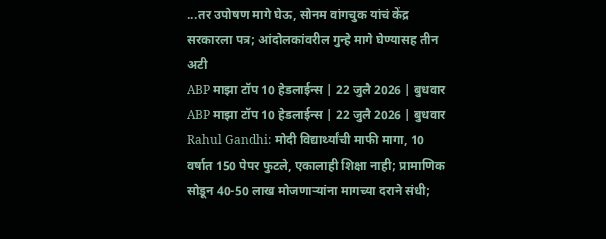...तर उपोषण मागे घेऊ, सोनम वांगचुक यांचं केंद्र सरकारला पत्र; आंदोलकांवरील गुन्हे मागे घेण्यासह तीन अटी
ABP माझा टॉप 10 हेडलाईन्स | 22 जुलै 2026 | बुधवार
ABP माझा टॉप 10 हेडलाईन्स | 22 जुलै 2026 | बुधवार
Rahul Gandhi: मोदी विद्यार्थ्यांची माफी मागा, 10 वर्षात 150 पेपर फुटले, एकालाही शिक्षा नाही; प्रामाणिक सोडून 40-50 लाख मोजणाऱ्यांना मागच्या दराने संधी;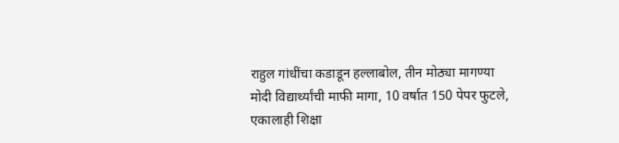राहुल गांधींचा कडाडून हल्लाबोल, तीन मोठ्या मागण्या
मोदी विद्यार्थ्यांची माफी मागा, 10 वर्षात 150 पेपर फुटले, एकालाही शिक्षा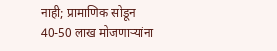नाही; प्रामाणिक सोडून 40-50 लाख मोजणाऱ्यांना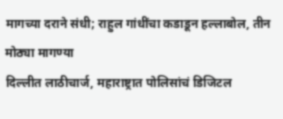मागच्या दराने संधी; राहुल गांधींचा कडाडून हल्लाबोल, तीन मोठ्या मागण्या
दिल्लीत लाठीचार्ज, महाराष्ट्रात पोलिसांचं डिजिटल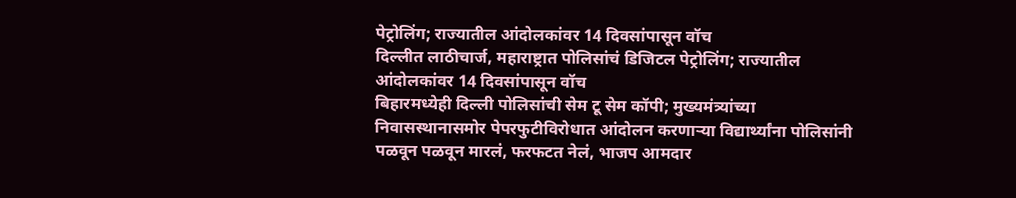पेट्रोलिंग; राज्यातील आंदोलकांवर 14 दिवसांपासून वॉच
दिल्लीत लाठीचार्ज, महाराष्ट्रात पोलिसांचं डिजिटल पेट्रोलिंग; राज्यातील आंदोलकांवर 14 दिवसांपासून वॉच
बिहारमध्येही दिल्ली पोलिसांची सेम टू सेम कॉपी; मुख्यमंत्र्यांच्या निवासस्थानासमोर पेपरफुटीविरोधात आंदोलन करणाऱ्या विद्यार्थ्यांना पोलिसांनी पळवून पळवून मारलं, फरफटत नेलं, भाजप आमदार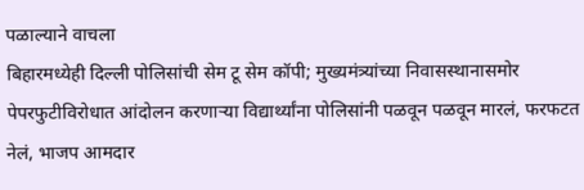पळाल्याने वाचला
बिहारमध्येही दिल्ली पोलिसांची सेम टू सेम कॉपी; मुख्यमंत्र्यांच्या निवासस्थानासमोर पेपरफुटीविरोधात आंदोलन करणाऱ्या विद्यार्थ्यांना पोलिसांनी पळवून पळवून मारलं, फरफटत नेलं, भाजप आमदार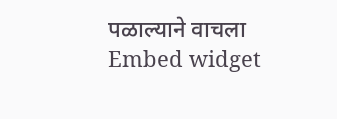पळाल्याने वाचला
Embed widget